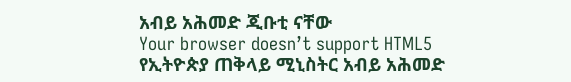አብይ አሕመድ ጂቡቲ ናቸው
Your browser doesn’t support HTML5
የኢትዮጵያ ጠቅላይ ሚኒስትር አብይ አሕመድ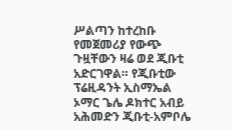ሥልጣን ከተረከቡ የመጀመሪያ የውጭ ጉዟቸውን ዛሬ ወደ ጂቡቲ አድርገዋል። የጂቡቲው ፕሬዚዳንት ኢስማኤል ኦማር ጌሌ ዶክተር አብይ አሕመድን ጂቡቲ-አምቦሌ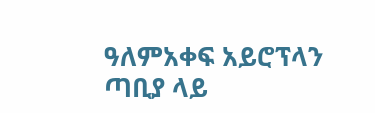ዓለምአቀፍ አይሮፕላን ጣቢያ ላይ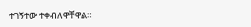ተገኝተው ተቀብለዋቸዋል።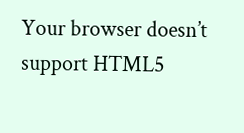Your browser doesn’t support HTML5